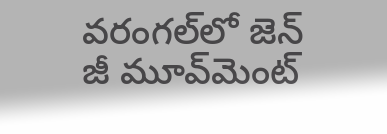వరంగల్‌లో జెన్‌ జీ మూవ్‌మెంట్‌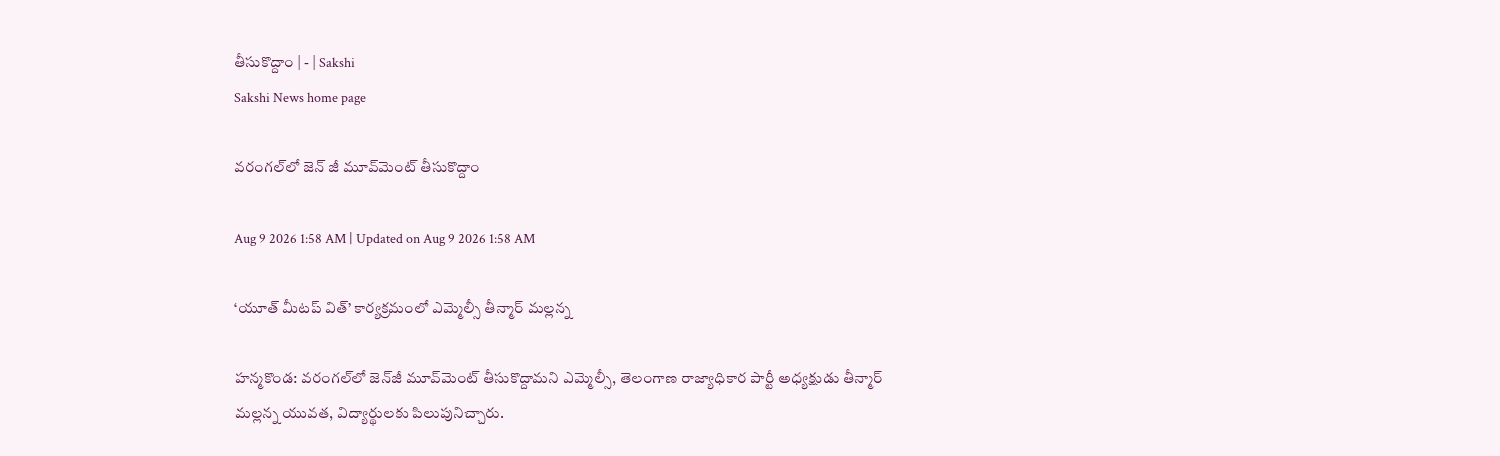తీసుకొద్దాం | - | Sakshi
Sakshi News home page

వరంగల్‌లో జెన్‌ జీ మూవ్‌మెంట్‌ తీసుకొద్దాం

Aug 9 2026 1:58 AM | Updated on Aug 9 2026 1:58 AM

‘యూత్‌ మీటప్‌ విత్‌’ కార్యక్రమంలో ఎమ్మెల్సీ తీన్మార్‌ మల్లన్న

హన్మకొండ: వరంగల్‌లో జెన్‌జీ మూవ్‌మెంట్‌ తీసుకొద్దామని ఎమ్మెల్సీ, తెలంగాణ రాజ్యాధికార పార్టీ అధ్యక్షుడు తీన్మార్‌ మల్లన్న యువత, విద్యార్థులకు పిలుపునిచ్చారు.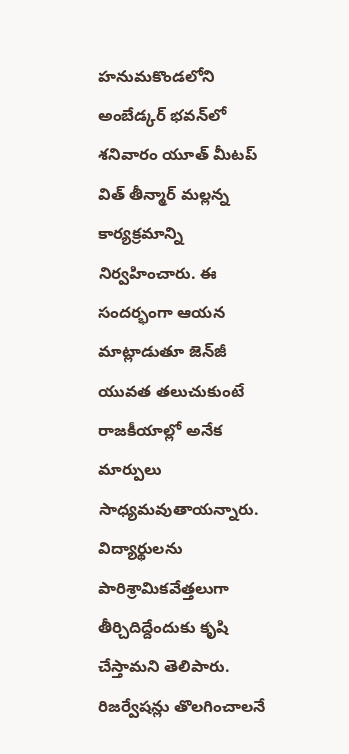హనుమకొండలోని అంబేడ్కర్‌ భవన్‌లో శనివారం యూత్‌ మీటప్‌ విత్‌ తీన్మార్‌ మల్లన్న కార్యక్రమాన్ని నిర్వహించారు. ఈ సందర్భంగా ఆయన మాట్లాడుతూ జెన్‌జీ యువత తలుచుకుంటే రాజకీయాల్లో అనేక మార్పులు సాధ్యమవుతాయన్నారు. విద్యార్థులను పారిశ్రామికవేత్తలుగా తీర్చిదిద్దేందుకు కృషి చేస్తామని తెలిపారు. రిజర్వేషన్లు తొలగించాలనే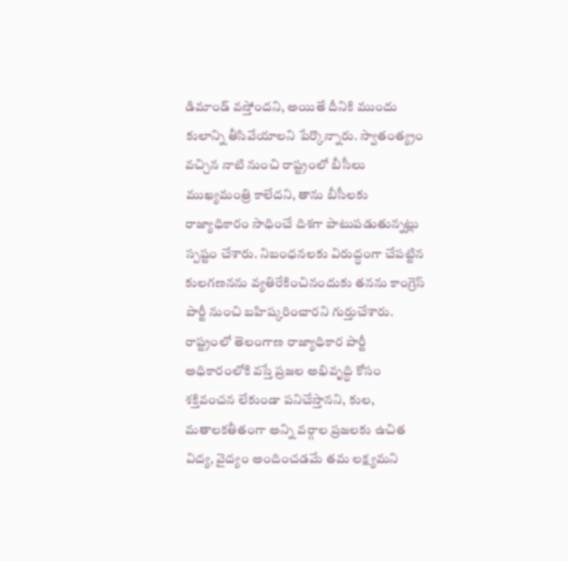డిమాండ్‌ వస్తోందని, అయితే దీనికి ముందు కులాన్ని తీసివేయాలని పేర్కొన్నారు. స్వాతంత్య్రం వచ్చిన నాటి నుంచి రాష్ట్రంలో బీసీలు ముఖ్యమంత్రి కాలేదని, తాను బీసీలకు రాజ్యాధికారం సాధించే దిశగా పాటుపడుతున్నట్లు స్పష్టం చేశారు. నిబంధనలకు విరుద్ధంగా చేపట్టిన కులగణనను వ్యతిరేకించినందుకు తనను కాంగ్రెస్‌ పార్టీ నుంచి బహిష్కరించారని గుర్తుచేశారు. రాష్ట్రంలో తెలంగాణ రాజ్యాధికార పార్టీ అధికారంలోకి వస్తే ప్రజల అభివృద్ధి కోసం శక్తివంచన లేకుండా పనిచేస్తానని, కుల, మతాలకతీతంగా అన్ని వర్గాల ప్రజలకు ఉచిత విద్య, వైద్యం అందించడమే తమ లక్ష్యమని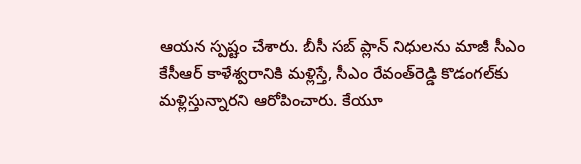ఆయన స్పష్టం చేశారు. బీసీ సబ్‌ ప్లాన్‌ నిధులను మాజీ సీఎం కేసీఆర్‌ కాళేశ్వరానికి మళ్లిస్తే, సీఎం రేవంత్‌రెడ్డి కొడంగల్‌కు మళ్లిస్తున్నారని ఆరోపించారు. కేయూ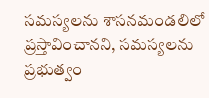సమస్యలను శాసనమండలిలో ప్రస్తావించానని, సమస్యలను ప్రభుత్వం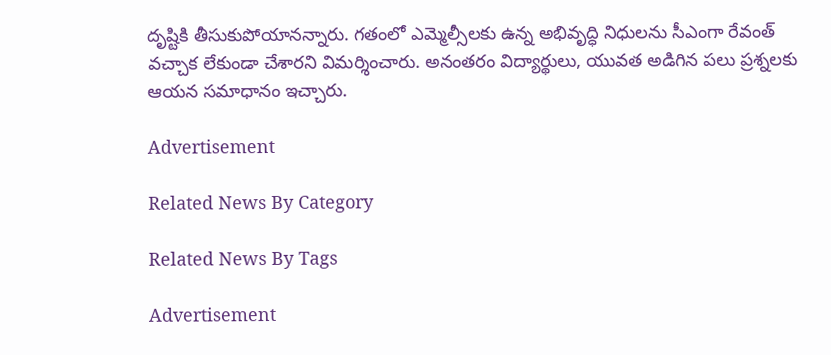దృష్టికి తీసుకుపోయానన్నారు. గతంలో ఎమ్మెల్సీలకు ఉన్న అభివృద్ధి నిధులను సీఎంగా రేవంత్‌ వచ్చాక లేకుండా చేశారని విమర్శించారు. అనంతరం విద్యార్థులు, యువత అడిగిన పలు ప్రశ్నలకు ఆయన సమాధానం ఇచ్చారు.

Advertisement

Related News By Category

Related News By Tags

Advertisement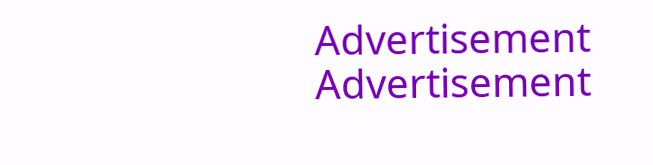Advertisement
Advertisement